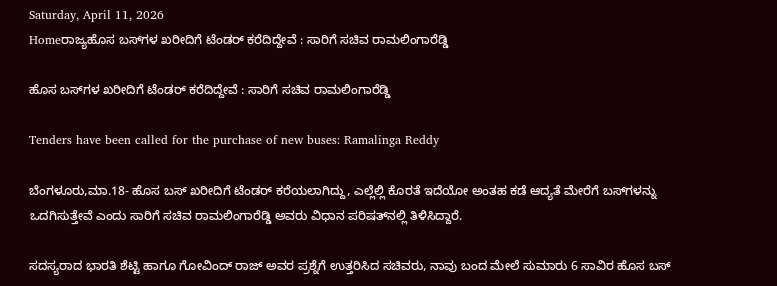Saturday, April 11, 2026
Homeರಾಜ್ಯಹೊಸ ಬಸ್‌‍ಗಳ ಖರೀದಿಗೆ ಟೆಂಡರ್‌ ಕರೆದಿದ್ದೇವೆ : ಸಾರಿಗೆ ಸಚಿವ ರಾಮಲಿಂಗಾರೆಡ್ಡಿ

ಹೊಸ ಬಸ್‌‍ಗಳ ಖರೀದಿಗೆ ಟೆಂಡರ್‌ ಕರೆದಿದ್ದೇವೆ : ಸಾರಿಗೆ ಸಚಿವ ರಾಮಲಿಂಗಾರೆಡ್ಡಿ

Tenders have been called for the purchase of new buses: Ramalinga Reddy

ಬೆಂಗಳೂರು,ಮಾ.18- ಹೊಸ ಬಸ್‌‍ ಖರೀದಿಗೆ ಟೆಂಡರ್‌ ಕರೆಯಲಾಗಿದ್ದು, ಎಲ್ಲೆಲ್ಲಿ ಕೊರತೆ ಇದೆಯೋ ಅಂತಹ ಕಡೆ ಆದ್ಯತೆ ಮೇರೆಗೆ ಬಸ್‌‍ಗಳನ್ನು ಒದಗಿಸುತ್ತೇವೆ ಎಂದು ಸಾರಿಗೆ ಸಚಿವ ರಾಮಲಿಂಗಾರೆಡ್ಡಿ ಅವರು ವಿಧಾನ ಪರಿಷತ್‌ನಲ್ಲಿ ತಿಳಿಸಿದ್ದಾರೆ.

ಸದಸ್ಯರಾದ ಭಾರತಿ ಶೆಟ್ಟಿ ಹಾಗೂ ಗೋವಿಂದ್‌ ರಾಜ್‌ ಅವರ ಪ್ರಶ್ನೆಗೆ ಉತ್ತರಿಸಿದ ಸಚಿವರು, ನಾವು ಬಂದ ಮೇಲೆ ಸುಮಾರು 6 ಸಾವಿರ ಹೊಸ ಬಸ್‌‍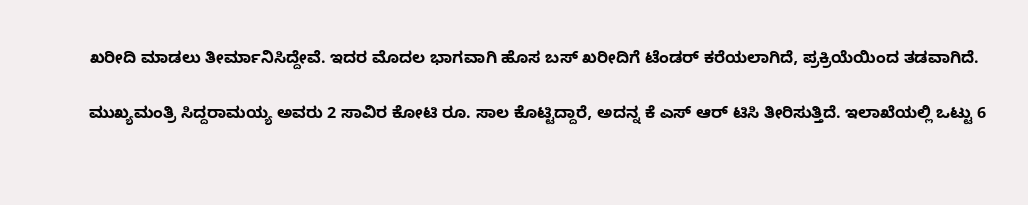ಖರೀದಿ ಮಾಡಲು ತೀರ್ಮಾನಿಸಿದ್ದೇವೆ. ಇದರ ಮೊದಲ ಭಾಗವಾಗಿ ಹೊಸ ಬಸ್‌‍ ಖರೀದಿಗೆ ಟೆಂಡರ್‌ ಕರೆಯಲಾಗಿದೆ, ಪ್ರಕ್ರಿಯೆಯಿಂದ ತಡವಾಗಿದೆ.

ಮುಖ್ಯಮಂತ್ರಿ ಸಿದ್ದರಾಮಯ್ಯ ಅವರು 2 ಸಾವಿರ ಕೋಟಿ ರೂ. ಸಾಲ ಕೊಟ್ಟಿದ್ದಾರೆ, ಅದನ್ನ ಕೆ ಎಸ್‌‍ ಆರ್‌ ಟಿಸಿ ತೀರಿಸುತ್ತಿದೆ. ಇಲಾಖೆಯಲ್ಲಿ ಒಟ್ಟು 6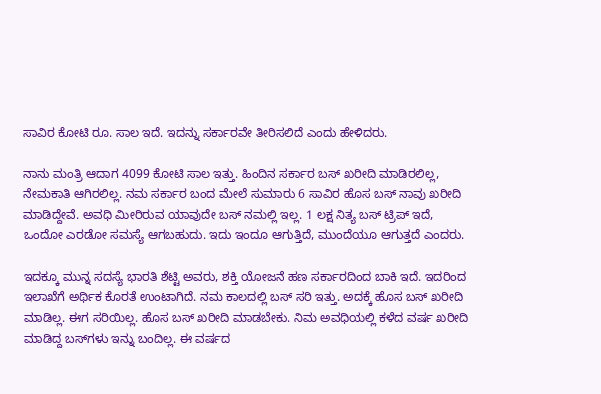ಸಾವಿರ ಕೋಟಿ ರೂ. ಸಾಲ ಇದೆ. ಇದನ್ನು ಸರ್ಕಾರವೇ ತೀರಿಸಲಿದೆ ಎಂದು ಹೇಳಿದರು.

ನಾನು ಮಂತ್ರಿ ಆದಾಗ 4099 ಕೋಟಿ ಸಾಲ ಇತ್ತು. ಹಿಂದಿನ ಸರ್ಕಾರ ಬಸ್‌‍ ಖರೀದಿ ಮಾಡಿರಲಿಲ್ಲ, ನೇಮಕಾತಿ ಆಗಿರಲಿಲ್ಲ. ನಮ ಸರ್ಕಾರ ಬಂದ ಮೇಲೆ ಸುಮಾರು 6 ಸಾವಿರ ಹೊಸ ಬಸ್‌‍ ನಾವು ಖರೀದಿ ಮಾಡಿದ್ದೇವೆ. ಅವಧಿ ಮೀರಿರುವ ಯಾವುದೇ ಬಸ್‌‍ ನಮಲ್ಲಿ ಇಲ್ಲ. 1 ಲಕ್ಷ ನಿತ್ಯ ಬಸ್‌‍ ಟ್ರಿಪ್‌ ಇದೆ, ಒಂದೋ ಎರಡೋ ಸಮಸ್ಯೆ ಆಗಬಹುದು. ಇದು ಇಂದೂ ಆಗುತ್ತಿದೆ, ಮುಂದೆಯೂ ಆಗುತ್ತದೆ ಎಂದರು.

ಇದಕ್ಕೂ ಮುನ್ನ ಸದಸ್ಯೆ ಭಾರತಿ ಶೆಟ್ಟಿ ಅವರು, ಶಕ್ತಿ ಯೋಜನೆ ಹಣ ಸರ್ಕಾರದಿಂದ ಬಾಕಿ ಇದೆ. ಇದರಿಂದ ಇಲಾಖೆಗೆ ಅರ್ಥಿಕ ಕೊರತೆ ಉಂಟಾಗಿದೆ. ನಮ ಕಾಲದಲ್ಲಿ ಬಸ್‌‍ ಸರಿ ಇತ್ತು. ಅದಕ್ಕೆ ಹೊಸ ಬಸ್‌‍ ಖರೀದಿ ಮಾಡಿಲ್ಲ. ಈಗ ಸರಿಯಿಲ್ಲ. ಹೊಸ ಬಸ್‌‍ ಖರೀದಿ ಮಾಡಬೇಕು. ನಿಮ ಅವಧಿಯಲ್ಲಿ ಕಳೆದ ವರ್ಷ ಖರೀದಿ ಮಾಡಿದ್ದ ಬಸ್‌‍ಗಳು ಇನ್ನು ಬಂದಿಲ್ಲ. ಈ ವರ್ಷದ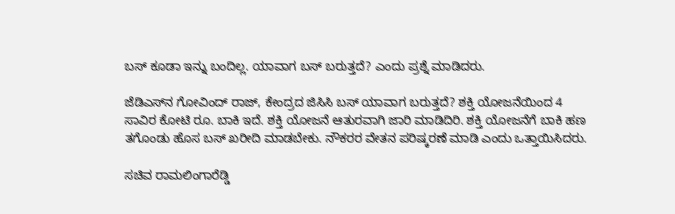ಬಸ್‌‍ ಕೂಡಾ ಇನ್ನು ಬಂದಿಲ್ಲ. ಯಾವಾಗ ಬಸ್‌‍ ಬರುತ್ತದೆ? ಎಂದು ಪ್ರಶ್ನೆ ಮಾಡಿದರು.

ಜೆಡಿಎಸ್‌‍ನ ಗೋವಿಂದ್‌ ರಾಜ್‌, ಕೇಂದ್ರದ ಜಿಸಿಸಿ ಬಸ್‌‍ ಯಾವಾಗ ಬರುತ್ತದೆ? ಶಕ್ತಿ ಯೋಜನೆಯಿಂದ 4 ಸಾವಿರ ಕೋಟಿ ರೂ. ಬಾಕಿ ಇದೆ. ಶಕ್ತಿ ಯೋಜನೆ ಆತುರವಾಗಿ ಜಾರಿ ಮಾಡಿದಿರಿ. ಶಕ್ತಿ ಯೋಜನೆಗೆ ಬಾಕಿ ಹಣ ತಗೊಂಡು ಹೊಸ ಬಸ್‌‍ ಖರೀದಿ ಮಾಡಬೇಕು. ನೌಕರರ ವೇತನ ಪರಿಷ್ಕರಣೆ ಮಾಡಿ ಎಂದು ಒತ್ತಾಯಿಸಿದರು.

ಸಚಿವ ರಾಮಲಿಂಗಾರೆಡ್ಡಿ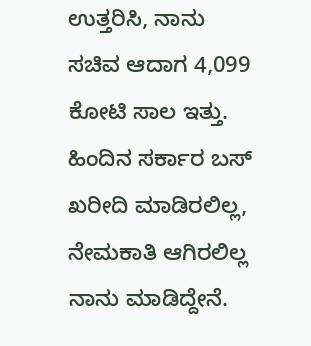ಉತ್ತರಿಸಿ, ನಾನು ಸಚಿವ ಆದಾಗ 4,099 ಕೋಟಿ ಸಾಲ ಇತ್ತು. ಹಿಂದಿನ ಸರ್ಕಾರ ಬಸ್‌‍ ಖರೀದಿ ಮಾಡಿರಲಿಲ್ಲ, ನೇಮಕಾತಿ ಆಗಿರಲಿಲ್ಲ ನಾನು ಮಾಡಿದ್ದೇನೆ.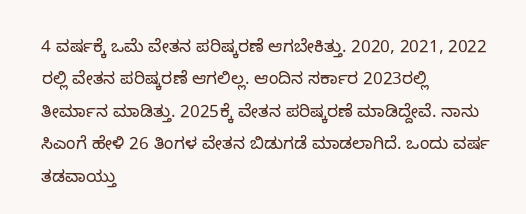4 ವರ್ಷಕ್ಕೆ ಒಮೆ ವೇತನ ಪರಿಷ್ಕರಣೆ ಆಗಬೇಕಿತ್ತು. 2020, 2021, 2022 ರಲ್ಲಿ ವೇತನ ಪರಿಷ್ಕರಣೆ ಆಗಲಿಲ್ಲ. ಆಂದಿನ ಸರ್ಕಾರ 2023ರಲ್ಲಿ ತೀರ್ಮಾನ ಮಾಡಿತ್ತು. 2025ಕ್ಕೆ ವೇತನ ಪರಿಷ್ಕರಣೆ ಮಾಡಿದ್ದೇವೆ. ನಾನು ಸಿಎಂಗೆ ಹೇಳಿ 26 ತಿಂಗಳ ವೇತನ ಬಿಡುಗಡೆ ಮಾಡಲಾಗಿದೆ. ಒಂದು ವರ್ಷ ತಡವಾಯ್ತು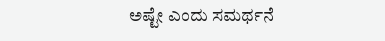ಅಷ್ಟೇ ಎಂದು ಸಮರ್ಥನೆ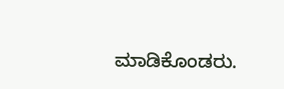ಮಾಡಿಕೊಂಡರು.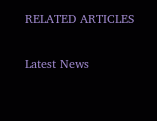RELATED ARTICLES

Latest News